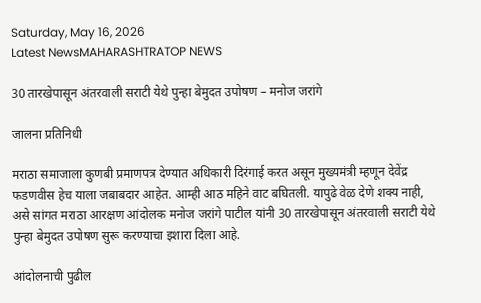Saturday, May 16, 2026
Latest NewsMAHARASHTRATOP NEWS

30 तारखेपासून अंतरवाली सराटी येथे पुन्हा बेमुदत उपोषण – मनोज जरांगे

जालना प्रतिनिधी

मराठा समाजाला कुणबी प्रमाणपत्र देण्यात अधिकारी दिरंगाई करत असून मुख्यमंत्री म्हणून देवेंद्र फडणवीस हेच याला जबाबदार आहेत. आम्ही आठ महिने वाट बघितली. यापुढे वेळ देणे शक्य नाही, असे सांगत मराठा आरक्षण आंदोलक मनोज जरांगे पाटील यांनी 30 तारखेपासून अंतरवाली सराटी येथे पुन्हा बेमुदत उपोषण सुरू करण्याचा इशारा दिला आहे.

आंदोलनाची पुढील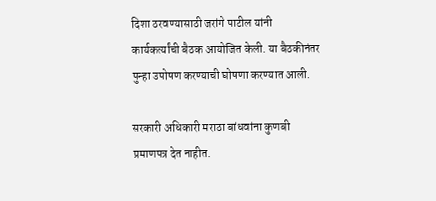दिशा ठरवण्यासाठी जरांगे पाटील यांनी कार्यकर्त्यांची बैठक आयोजित केली. या बैठकीनंतर पुन्हा उपोषण करण्याची घोषणा करण्यात आली.

सरकारी अधिकारी मराठा बांधवांना कुणबी प्रमाणपत्र देत नाहीत.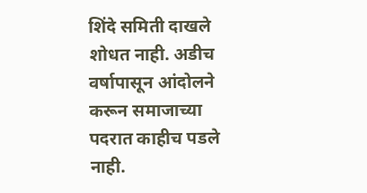शिंदे समिती दाखले शोधत नाही. अडीच वर्षापासून आंदोलने करून समाजाच्या पदरात काहीच पडले नाही.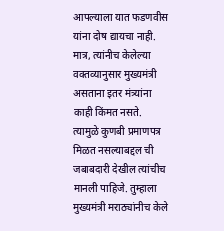आपल्याला यात फडणवीस यांना दोष द्यायचा नाही. मात्र, त्यांनीच केलेल्या वक्तव्यानुसार मुख्यमंत्री असताना इतर मंत्र्यांना काही किंमत नसते. त्यामुळे कुणबी प्रमाणपत्र मिळत नसल्याबद्दल ची जबाबदारी देखील त्यांचीच मानली पाहिजे. तुम्हाला मुख्यमंत्री मराठ्यांनीच केले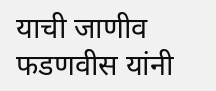याची जाणीव फडणवीस यांनी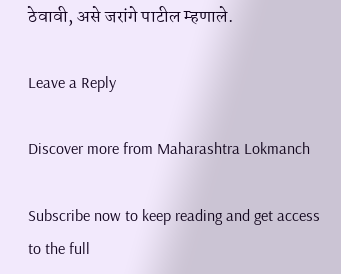ठेवावी, असे जरांगे पाटील म्हणाले.

Leave a Reply

Discover more from Maharashtra Lokmanch

Subscribe now to keep reading and get access to the full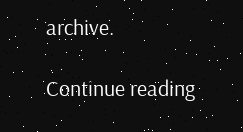archive.

Continue reading